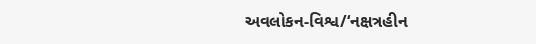અવલોકન-વિશ્વ/‘નક્ષત્રહીન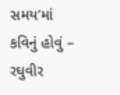સમય’માં કવિનું હોવું – રઘુવીર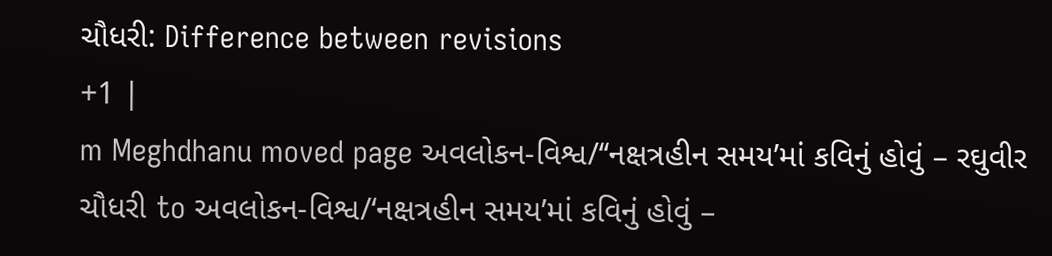ચૌધરી: Difference between revisions
+1 |
m Meghdhanu moved page અવલોકન-વિશ્વ/‘‘નક્ષત્રહીન સમય’માં કવિનું હોવું – રઘુવીર ચૌધરી to અવલોકન-વિશ્વ/‘નક્ષત્રહીન સમય’માં કવિનું હોવું –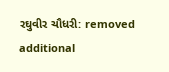રઘુવીર ચૌધરી: removed additional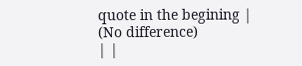quote in the begining |
(No difference)
| |